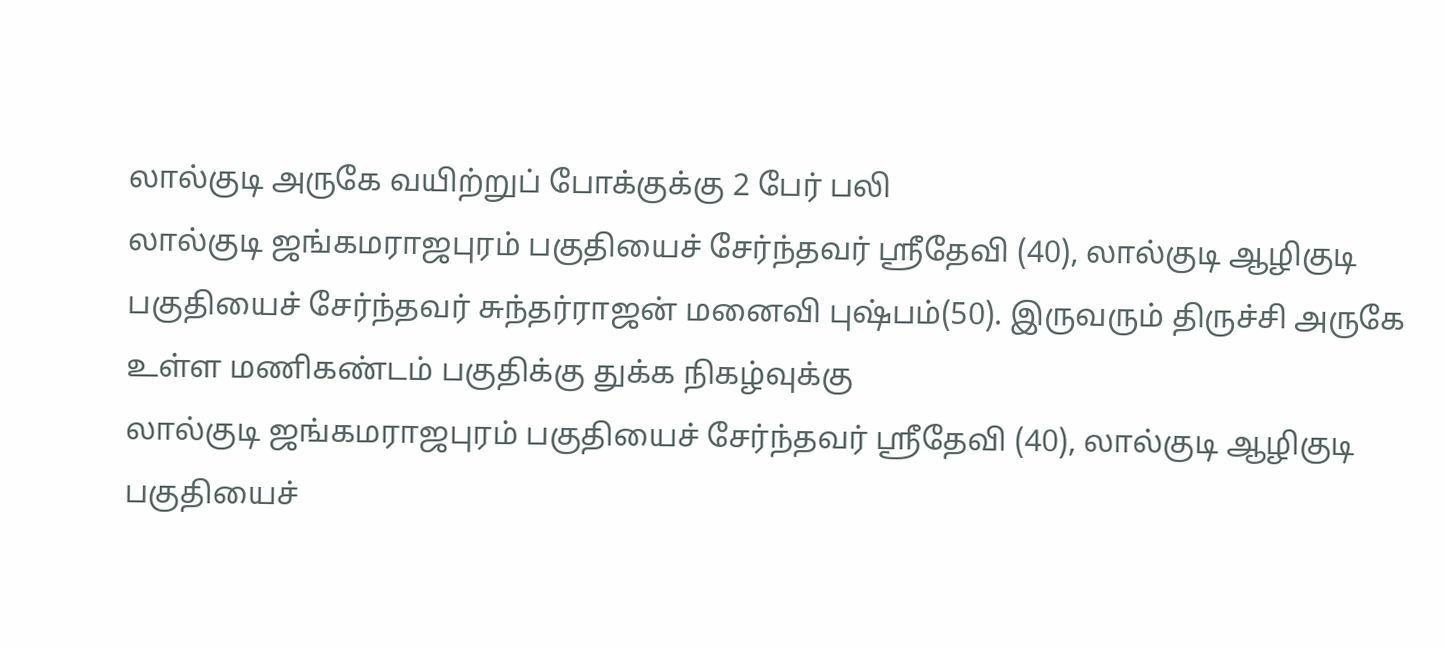லால்குடி அருகே வயிற்றுப் போக்குக்கு 2 பேர் பலி
லால்குடி ஜங்கமராஜபுரம் பகுதியைச் சேர்ந்தவர் ஸ்ரீதேவி (40), லால்குடி ஆழிகுடி பகுதியைச் சேர்ந்தவர் சுந்தர்ராஜன் மனைவி புஷ்பம்(50). இருவரும் திருச்சி அருகே உள்ள மணிகண்டம் பகுதிக்கு துக்க நிகழ்வுக்கு
லால்குடி ஜங்கமராஜபுரம் பகுதியைச் சேர்ந்தவர் ஸ்ரீதேவி (40), லால்குடி ஆழிகுடி பகுதியைச்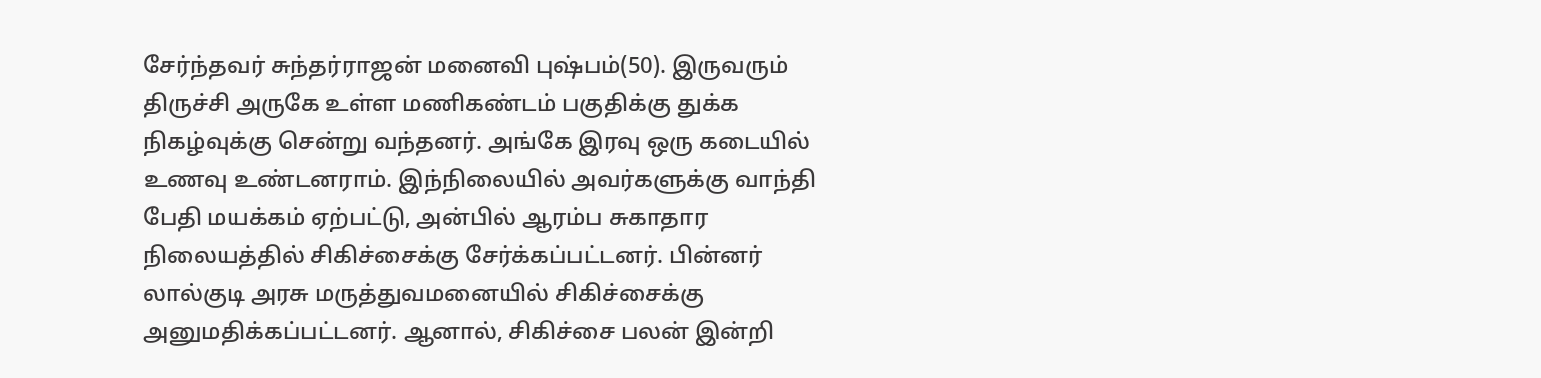சேர்ந்தவர் சுந்தர்ராஜன் மனைவி புஷ்பம்(50). இருவரும் திருச்சி அருகே உள்ள மணிகண்டம் பகுதிக்கு துக்க நிகழ்வுக்கு சென்று வந்தனர். அங்கே இரவு ஒரு கடையில் உணவு உண்டனராம். இந்நிலையில் அவர்களுக்கு வாந்தி பேதி மயக்கம் ஏற்பட்டு, அன்பில் ஆரம்ப சுகாதார நிலையத்தில் சிகிச்சைக்கு சேர்க்கப்பட்டனர். பின்னர் லால்குடி அரசு மருத்துவமனையில் சிகிச்சைக்கு அனுமதிக்கப்பட்டனர். ஆனால், சிகிச்சை பலன் இன்றி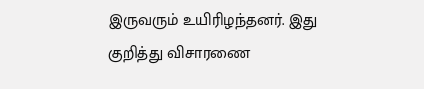இருவரும் உயிரிழந்தனர். இது குறித்து விசாரணை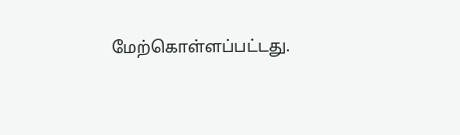மேற்கொள்ளப்பட்டது.